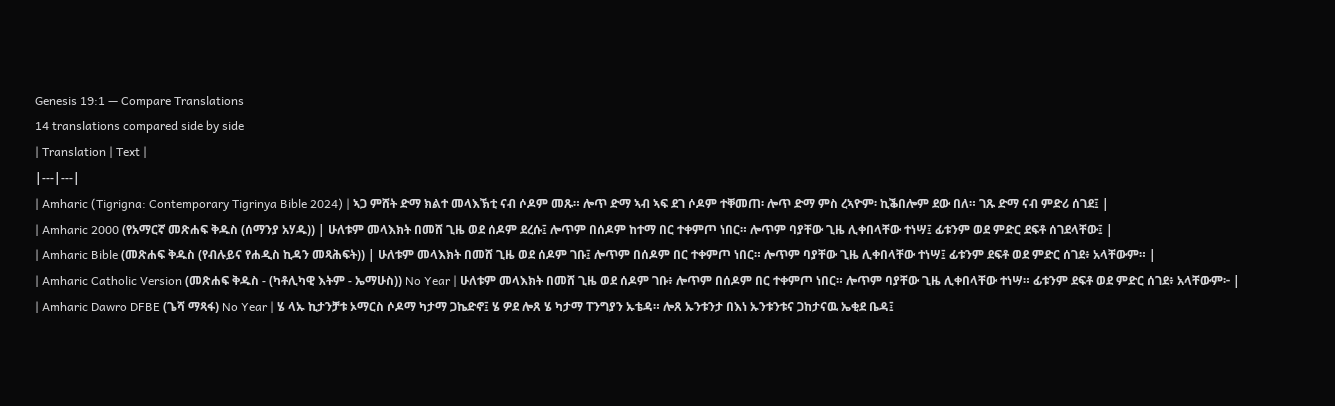Genesis 19:1 — Compare Translations
14 translations compared side by side
| Translation | Text |
|---|---|
| Amharic (Tigrigna: Contemporary Tigrinya Bible 2024) | ኣጋ ምሸት ድማ ክልተ መላእኽቲ ናብ ሶዶም መጹ። ሎጥ ድማ ኣብ ኣፍ ደገ ሶዶም ተቐመጠ፡ ሎጥ ድማ ምስ ረኣዮም፡ ኪቕበሎም ደው በለ። ገጹ ድማ ናብ ምድሪ ሰገደ፤ |
| Amharic 2000 (የአማርኛ መጽሐፍ ቅዱስ (ሰማንያ አሃዱ)) | ሁለቱም መላእክት በመሸ ጊዜ ወደ ሰዶም ደረሱ፤ ሎጥም በሰዶም ከተማ በር ተቀምጦ ነበር። ሎጥም ባያቸው ጊዜ ሊቀበላቸው ተነሣ፤ ፊቱንም ወደ ምድር ደፍቶ ሰገደላቸው፤ |
| Amharic Bible (መጽሐፍ ቅዱስ (የብሉይና የሐዲስ ኪዳን መጻሕፍት)) | ሁለቱም መላእክት በመሸ ጊዜ ወደ ሰዶም ገቡ፤ ሎጥም በሰዶም በር ተቀምጦ ነበር። ሎጥም ባያቸው ጊዜ ሊቀበላቸው ተነሣ፤ ፊቱንም ደፍቶ ወደ ምድር ሰገደ፥ አላቸውም። |
| Amharic Catholic Version (መጽሐፍ ቅዱስ - (ካቶሊካዊ እትም - ኤማሁስ)) No Year | ሁለቱም መላእክት በመሸ ጊዜ ወደ ሰዶም ገቡ፥ ሎጥም በሰዶም በር ተቀምጦ ነበር። ሎጥም ባያቸው ጊዜ ሊቀበላቸው ተነሣ። ፊቱንም ደፍቶ ወደ ምድር ሰገደ፥ አላቸውም፦ |
| Amharic Dawro DFBE (ጌሻ ማጻፋ) No Year | ሄ ላኡ ኪታንቻቱ ኦማርስ ሶዶማ ካታማ ጋኬድኖ፤ ሄ ዎደ ሎጸ ሄ ካታማ ፐንግያን ኡቴዳ። ሎጸ ኡንቱንታ በእነ ኡንቱንቱና ጋከታናዉ ኤቂደ ቤዳ፤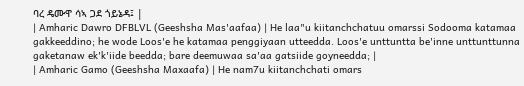ባረ ዴሙዋ ሳኣ ጋደ ጎይኔዳ፤ |
| Amharic Dawro DFBLVL (Geeshsha Mas'aafaa) | He laa"u kiitanchchatuu omarssi Sodooma katamaa gakkeeddino; he wode Loos'e he katamaa penggiyaan utteedda. Loos'e unttuntta be'inne unttunttunna gaketanaw ek'k'iide beedda; bare deemuwaa sa'aa gatsiide goyneedda; |
| Amharic Gamo (Geeshsha Maxaafa) | He nam7u kiitanchchati omars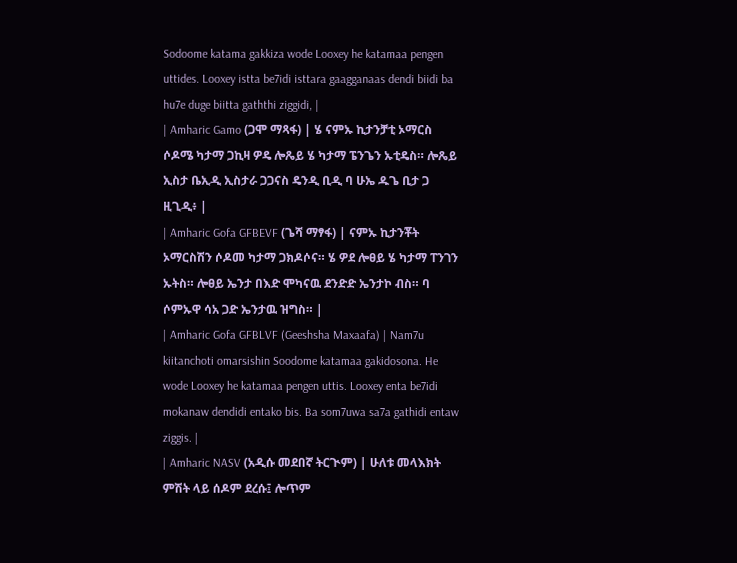Sodoome katama gakkiza wode Looxey he katamaa pengen uttides. Looxey istta be7idi isttara gaagganaas dendi biidi ba hu7e duge biitta gaththi ziggidi, |
| Amharic Gamo (ጋሞ ማጻፋ) | ሄ ናምኡ ኪታንቻቲ ኦማርስ ሶዶሜ ካታማ ጋኪዛ ዎዴ ሎጼይ ሄ ካታማ ፔንጌን ኡቲዴስ። ሎጼይ ኢስታ ቤኢዲ ኢስታራ ጋጋናስ ዴንዲ ቢዲ ባ ሁኤ ዱጌ ቢታ ጋ ዚጊዲ፥ |
| Amharic Gofa GFBEVF (ጌሻ ማፃፋ) | ናምኡ ኪታንቾት ኦማርስሽን ሶዶመ ካታማ ጋክዶሶና። ሄ ዎደ ሎፀይ ሄ ካታማ ፐንገን ኡትስ። ሎፀይ ኤንታ በእድ ሞካናዉ ደንድድ ኤንታኮ ብስ። ባ ሶምኡዋ ሳአ ጋድ ኤንታዉ ዝግስ። |
| Amharic Gofa GFBLVF (Geeshsha Maxaafa) | Nam7u kiitanchoti omarsishin Soodome katamaa gakidosona. He wode Looxey he katamaa pengen uttis. Looxey enta be7idi mokanaw dendidi entako bis. Ba som7uwa sa7a gathidi entaw ziggis. |
| Amharic NASV (አዲሱ መደበኛ ትርጒም) | ሁለቱ መላእክት ምሽት ላይ ሰዶም ደረሱ፤ ሎጥም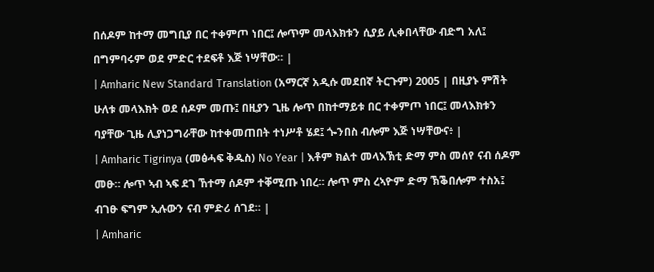በሰዶም ከተማ መግቢያ በር ተቀምጦ ነበር፤ ሎጥም መላእክቱን ሲያይ ሊቀበላቸው ብድግ አለ፤ በግምባሩም ወደ ምድር ተደፍቶ እጅ ነሣቸው። |
| Amharic New Standard Translation (አማርኛ አዲሱ መደበኛ ትርጉም) 2005 | በዚያኑ ምሽት ሁለቱ መላእክት ወደ ሰዶም መጡ፤ በዚያን ጊዜ ሎጥ በከተማይቱ በር ተቀምጦ ነበር፤ መላእክቱን ባያቸው ጊዜ ሊያነጋግራቸው ከተቀመጠበት ተነሥቶ ሄደ፤ ጐንበስ ብሎም እጅ ነሣቸውና፥ |
| Amharic Tigrinya (መፅሓፍ ቅዱስ) No Year | እቶም ክልተ መላእኽቲ ድማ ምስ መሰየ ናብ ሰዶም መፁ። ሎጥ ኣብ ኣፍ ደገ ኸተማ ሰዶም ተቐሚጡ ነበረ። ሎጥ ምስ ረኣዮም ድማ ኽቕበሎም ተስአ፤ ብገፁ ፍግም ኢሉውን ናብ ምድሪ ሰገደ። |
| Amharic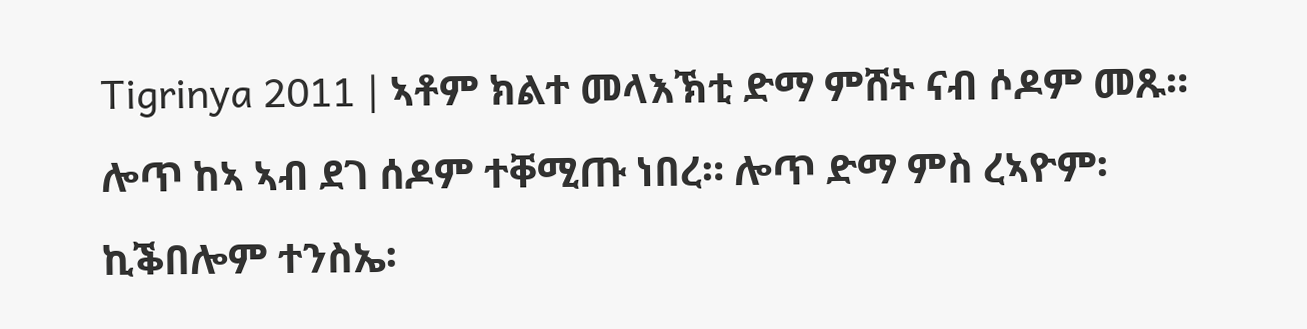Tigrinya 2011 | ኣቶም ክልተ መላእኽቲ ድማ ምሸት ናብ ሶዶም መጹ። ሎጥ ከኣ ኣብ ደገ ሰዶም ተቐሚጡ ነበረ። ሎጥ ድማ ምስ ረኣዮም፡ ኪቕበሎም ተንስኤ፡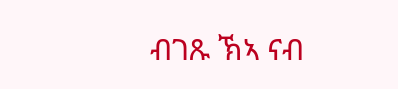ብገጹ ኽኣ ናብ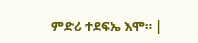ምድሪ ተደፍኤ እሞ። |